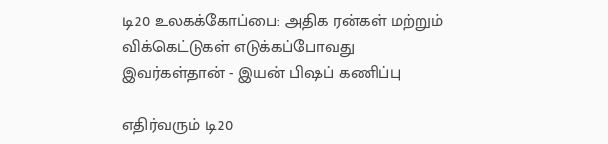டி20 உலகக்கோப்பை: அதிக ரன்கள் மற்றும் விக்கெட்டுகள் எடுக்கப்போவது இவர்கள்தான் - இயன் பிஷப் கணிப்பு

எதிர்வரும் டி20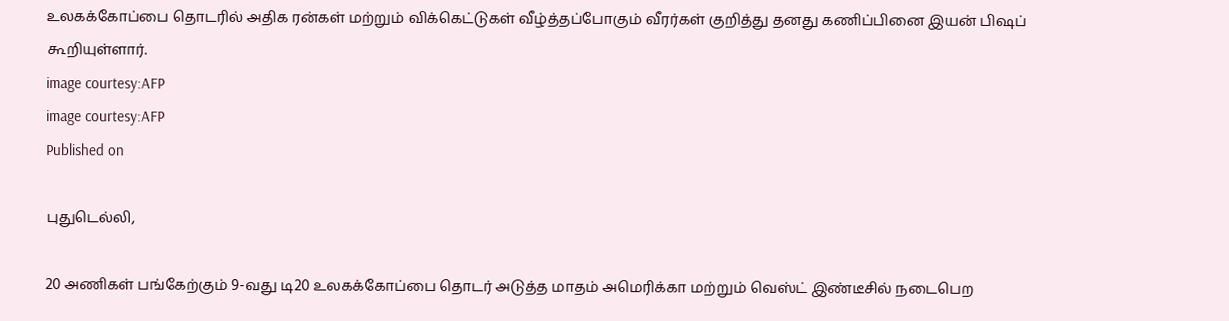உலகக்கோப்பை தொடரில் அதிக ரன்கள் மற்றும் விக்கெட்டுகள் வீழ்த்தப்போகும் வீரர்கள் குறித்து தனது கணிப்பினை இயன் பிஷப் கூறியுள்ளார்.
image courtesy:AFP
image courtesy:AFP
Published on

புதுடெல்லி,

20 அணிகள் பங்கேற்கும் 9-வது டி20 உலகக்கோப்பை தொடர் அடுத்த மாதம் அமெரிக்கா மற்றும் வெஸ்ட் இண்டீசில் நடைபெற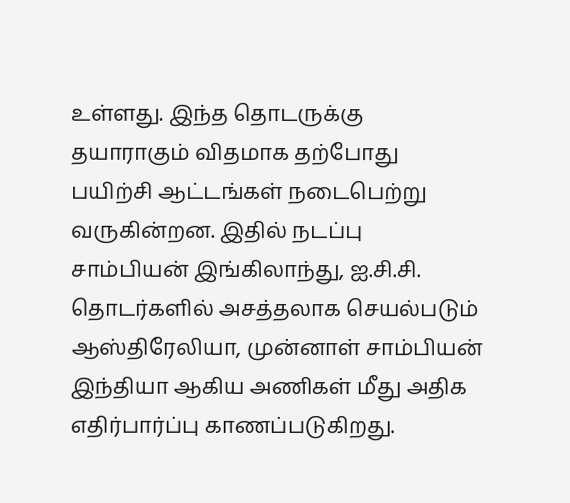உள்ளது. இந்த தொடருக்கு தயாராகும் விதமாக தற்போது பயிற்சி ஆட்டங்கள் நடைபெற்று வருகின்றன. இதில் நடப்பு சாம்பியன் இங்கிலாந்து, ஐ.சி.சி. தொடர்களில் அசத்தலாக செயல்படும் ஆஸ்திரேலியா, முன்னாள் சாம்பியன் இந்தியா ஆகிய அணிகள் மீது அதிக எதிர்பார்ப்பு காணப்படுகிறது.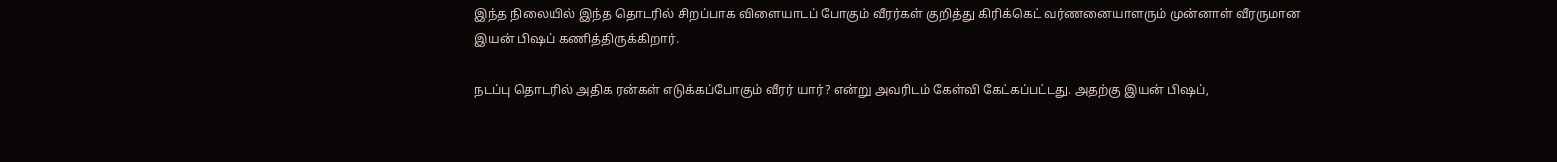இந்த நிலையில் இந்த தொடரில் சிறப்பாக விளையாடப் போகும் வீரர்கள் குறித்து கிரிக்கெட் வர்ணனையாளரும் முன்னாள் வீரருமான இயன் பிஷப் கணித்திருக்கிறார்.

நடப்பு தொடரில் அதிக ரன்கள் எடுக்கப்போகும் வீரர் யார்? என்று அவரிடம் கேள்வி கேட்கப்பட்டது. அதற்கு இயன் பிஷப்,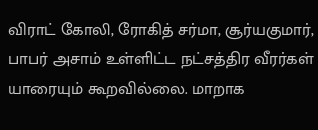விராட் கோலி, ரோகித் சர்மா, சூர்யகுமார், பாபர் அசாம் உள்ளிட்ட நட்சத்திர வீரர்கள் யாரையும் கூறவில்லை. மாறாக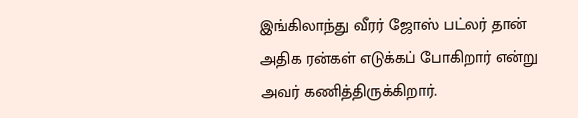இங்கிலாந்து வீரர் ஜோஸ் பட்லர் தான் அதிக ரன்கள் எடுக்கப் போகிறார் என்று அவர் கணித்திருக்கிறார்.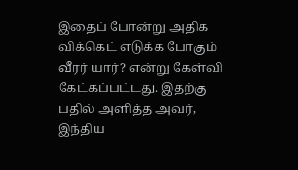இதைப் போன்று அதிக விக்கெட் எடுக்க போகும் வீரர் யார்? என்று கேள்வி கேட்கப்பட்டது. இதற்கு பதில் அளித்த அவர், இந்திய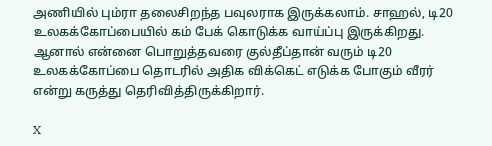அணியில் பும்ரா தலைசிறந்த பவுலராக இருக்கலாம். சாஹல், டி20 உலகக்கோப்பையில் கம் பேக் கொடுக்க வாய்ப்பு இருக்கிறது. ஆனால் என்னை பொறுத்தவரை குல்தீப்தான் வரும் டி20 உலகக்கோப்பை தொடரில் அதிக விக்கெட் எடுக்க போகும் வீரர் என்று கருத்து தெரிவித்திருக்கிறார்.

X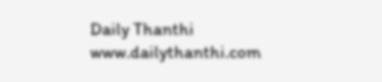Daily Thanthi
www.dailythanthi.com